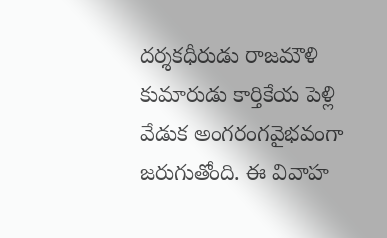దర్శకధీరుడు రాజమౌళి కుమారుడు కార్తికేయ పెళ్లి వేడుక అంగరంగవైభవంగా జరుగుతోంది. ఈ వివాహ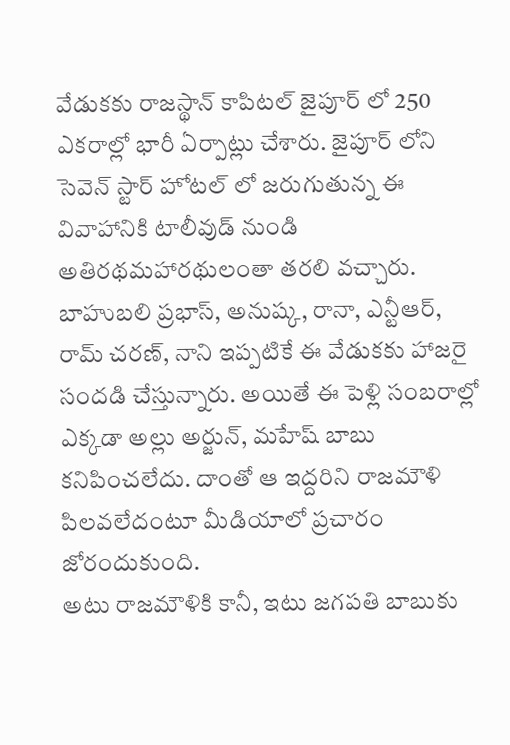వేడుకకు రాజస్థాన్ కాపిటల్ జైపూర్ లో 250 ఎకరాల్లో భారీ ఏర్పాట్లు చేశారు. జైపూర్ లోని సెవెన్ స్టార్ హోటల్ లో జరుగుతున్న ఈ వివాహానికి టాలీవుడ్ నుండి అతిరథమహారథులంతా తరలి వచ్చారు. బాహుబలి ప్రభాస్, అనుష్క, రానా, ఎన్టీఆర్, రామ్ చరణ్, నాని ఇప్పటికే ఈ వేడుకకు హాజరై సందడి చేస్తున్నారు. అయితే ఈ పెళ్లి సంబరాల్లో ఎక్కడా అల్లు అర్జున్, మహేష్ బాబు కనిపించలేదు. దాంతో ఆ ఇద్దరిని రాజమౌళి పిలవలేదంటూ మీడియాలో ప్రచారం జోరందుకుంది.
అటు రాజమౌళికి కానీ, ఇటు జగపతి బాబుకు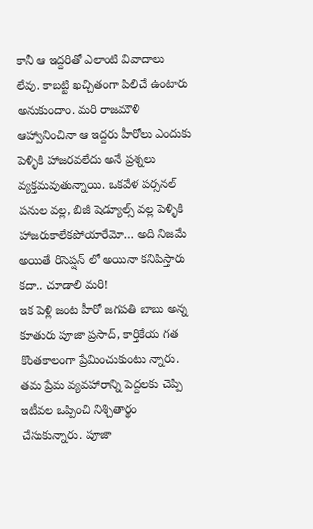కానీ ఆ ఇద్దరితో ఎలాంటి వివాదాలు లేవు. కాబట్టి ఖచ్చితంగా పిలిచే ఉంటారు అనుకుందాం. మరి రాజమౌళి ఆహ్వానించినా ఆ ఇద్దరు హీరోలు ఎందుకు పెళ్ళికి హాజరవలేదు అనే ప్రశ్నలు వ్యక్తమవుతున్నాయి. ఒకవేళ పర్సనల్ పనుల వల్ల, బిజీ షెడ్యూల్స్ వల్ల పెళ్ళికి హాజరుకాలేకపోయారేమో… అది నిజమే అయితే రిసెప్షన్ లో అయినా కనిపిస్తారు కదా.. చూడాలి మరి!
ఇక పెళ్లి జంట హీరో జగపతి బాబు అన్న కూతురు పూజా ప్రసాద్, కార్తికేయ గత కొంతకాలంగా ప్రేమించుకుంటు న్నారు. తమ ప్రేమ వ్యవహారాన్ని పెద్దలకు చెప్పి ఇటీవల ఒప్పించి నిశ్చితార్థం చేసుకున్నారు. పూజా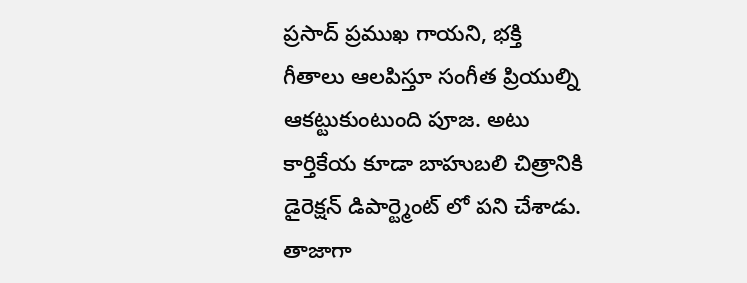ప్రసాద్ ప్రముఖ గాయని, భక్తి గీతాలు ఆలపిస్తూ సంగీత ప్రియుల్ని ఆకట్టుకుంటుంది పూజ. అటు కార్తికేయ కూడా బాహుబలి చిత్రానికి డైరెక్షన్ డిపార్ట్మెంట్ లో పని చేశాడు. తాజాగా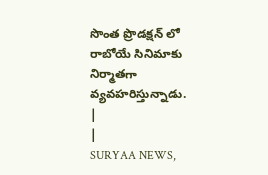సొంత ప్రొడక్షన్ లో రాబోయే సినిమాకు నిర్మాతగా వ్యవహరిస్తున్నాడు.
|
|
SURYAA NEWS,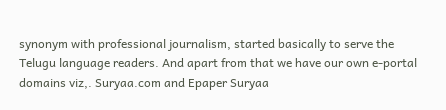synonym with professional journalism, started basically to serve the Telugu language readers. And apart from that we have our own e-portal domains viz,. Suryaa.com and Epaper Suryaa